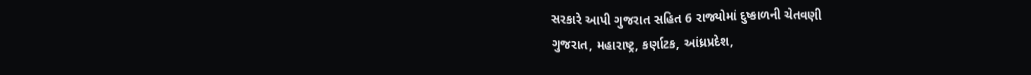સરકારે આપી ગુજરાત સહિત 6 રાજ્યોમાં દુષ્કાળની ચેતવણી
ગુજરાત, મહારાષ્ટ્ર, કર્ણાટક, આંધ્રપ્રદેશ,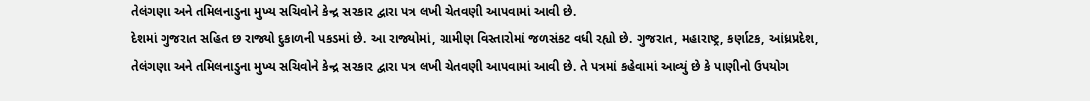તેલંગણા અને તમિલનાડુના મુખ્ય સચિવોને કેન્દ્ર સરકાર દ્વારા પત્ર લખી ચેતવણી આપવામાં આવી છે.
દેશમાં ગુજરાત સહિત છ રાજ્યો દુકાળની પકડમાં છે. આ રાજ્યોમાં, ગ્રામીણ વિસ્તારોમાં જળસંકટ વધી રહ્યો છે. ગુજરાત, મહારાષ્ટ્ર, કર્ણાટક, આંધ્રપ્રદેશ, તેલંગણા અને તમિલનાડુના મુખ્ય સચિવોને કેન્દ્ર સરકાર દ્વારા પત્ર લખી ચેતવણી આપવામાં આવી છે. તે પત્રમાં કહેવામાં આવ્યું છે કે પાણીનો ઉપયોગ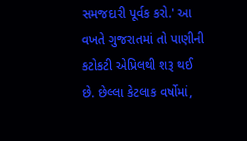સમજદારી પૂર્વક કરો.' આ વખતે ગુજરાતમાં તો પાણીની કટોકટી એપ્રિલથી શરૂ થઈ છે. છેલ્લા કેટલાક વર્ષોમાં,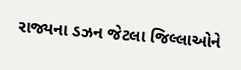રાજ્યના ડઝન જેટલા જિલ્લાઓને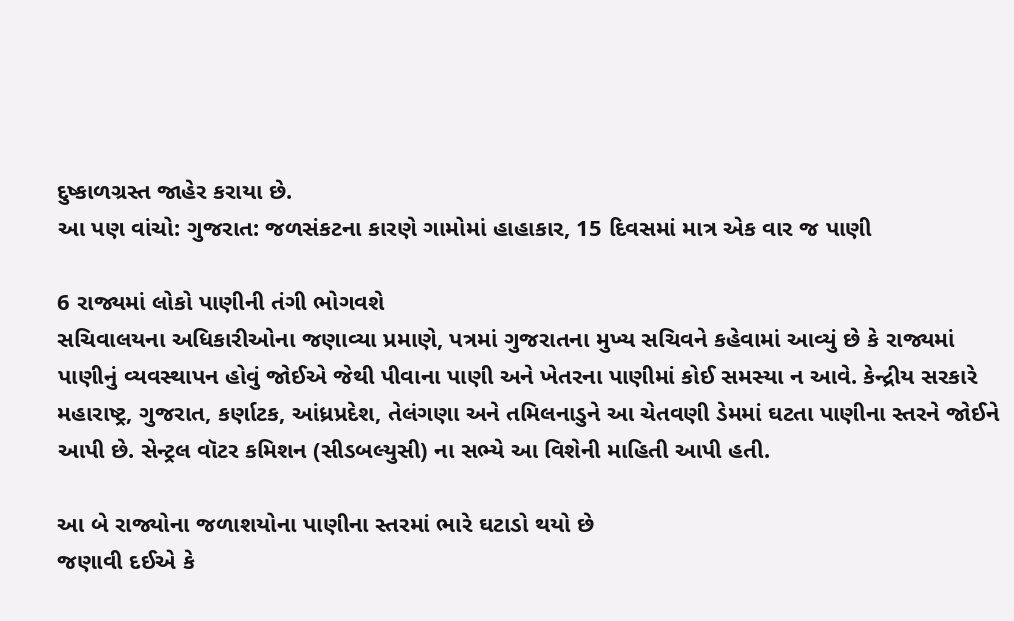દુષ્કાળગ્રસ્ત જાહેર કરાયા છે.
આ પણ વાંચો: ગુજરાત: જળસંકટના કારણે ગામોમાં હાહાકાર, 15 દિવસમાં માત્ર એક વાર જ પાણી

6 રાજ્યમાં લોકો પાણીની તંગી ભોગવશે
સચિવાલયના અધિકારીઓના જણાવ્યા પ્રમાણે, પત્રમાં ગુજરાતના મુખ્ય સચિવને કહેવામાં આવ્યું છે કે રાજ્યમાં પાણીનું વ્યવસ્થાપન હોવું જોઈએ જેથી પીવાના પાણી અને ખેતરના પાણીમાં કોઈ સમસ્યા ન આવે. કેન્દ્રીય સરકારે મહારાષ્ટ્ર, ગુજરાત, કર્ણાટક, આંધ્રપ્રદેશ, તેલંગણા અને તમિલનાડુને આ ચેતવણી ડેમમાં ઘટતા પાણીના સ્તરને જોઈને આપી છે. સેન્ટ્રલ વૉટર કમિશન (સીડબલ્યુસી) ના સભ્યે આ વિશેની માહિતી આપી હતી.

આ બે રાજ્યોના જળાશયોના પાણીના સ્તરમાં ભારે ઘટાડો થયો છે
જણાવી દઈએ કે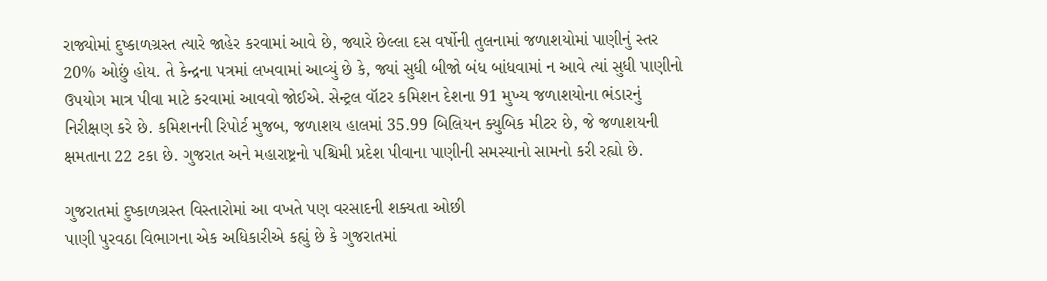રાજ્યોમાં દુષ્કાળગ્રસ્ત ત્યારે જાહેર કરવામાં આવે છે, જ્યારે છેલ્લા દસ વર્ષોની તુલનામાં જળાશયોમાં પાણીનું સ્તર 20% ઓછું હોય. તે કેન્દ્રના પત્રમાં લખવામાં આવ્યું છે કે, જ્યાં સુધી બીજો બંધ બાંધવામાં ન આવે ત્યાં સુધી પાણીનો ઉપયોગ માત્ર પીવા માટે કરવામાં આવવો જોઈએ. સેન્ટ્રલ વૉટર કમિશન દેશના 91 મુખ્ય જળાશયોના ભંડારનું નિરીક્ષણ કરે છે. કમિશનની રિપોર્ટ મુજબ, જળાશય હાલમાં 35.99 બિલિયન ક્યુબિક મીટર છે, જે જળાશયની ક્ષમતાના 22 ટકા છે. ગુજરાત અને મહારાષ્ટ્રનો પશ્ચિમી પ્રદેશ પીવાના પાણીની સમસ્યાનો સામનો કરી રહ્યો છે.

ગુજરાતમાં દુષ્કાળગ્રસ્ત વિસ્તારોમાં આ વખતે પણ વરસાદની શક્યતા ઓછી
પાણી પુરવઠા વિભાગના એક અધિકારીએ કહ્યું છે કે ગુજરાતમાં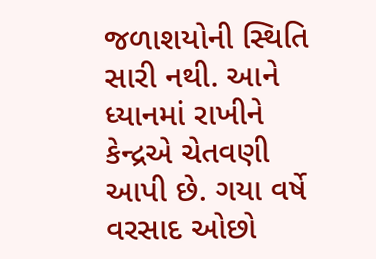જળાશયોની સ્થિતિ સારી નથી. આને ધ્યાનમાં રાખીને કેન્દ્રએ ચેતવણી આપી છે. ગયા વર્ષે વરસાદ ઓછો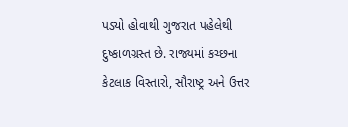પડ્યો હોવાથી ગુજરાત પહેલેથી દુષ્કાળગ્રસ્ત છે. રાજ્યમાં કચ્છના કેટલાક વિસ્તારો, સૌરાષ્ટ્ર અને ઉત્તર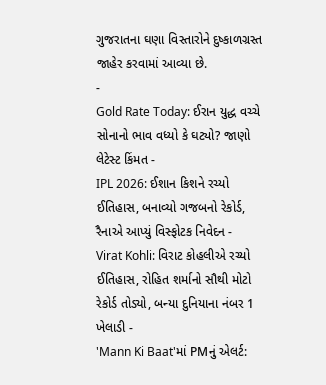ગુજરાતના ઘણા વિસ્તારોને દુષ્કાળગ્રસ્ત જાહેર કરવામાં આવ્યા છે.
-
Gold Rate Today: ઈરાન યુદ્ધ વચ્ચે સોનાનો ભાવ વધ્યો કે ઘટ્યો? જાણો લેટેસ્ટ કિંમત -
IPL 2026: ઈશાન કિશને રચ્યો ઈતિહાસ, બનાવ્યો ગજબનો રેકોર્ડ, રૈનાએ આપ્યું વિસ્ફોટક નિવેદન -
Virat Kohli: વિરાટ કોહલીએ રચ્યો ઈતિહાસ, રોહિત શર્માનો સૌથી મોટો રેકોર્ડ તોડ્યો, બન્યા દુનિયાના નંબર 1 ખેલાડી -
'Mann Ki Baat'માં PMનું એલર્ટ: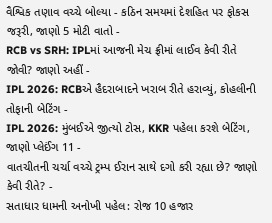વૈશ્વિક તણાવ વચ્ચે બોલ્યા - કઠિન સમયમાં દેશહિત પર ફોકસ જરૂરી, જાણો 5 મોટી વાતો -
RCB vs SRH: IPLમાં આજની મેચ ફ્રીમાં લાઈવ કેવી રીતે જોવી? જાણો અહીં -
IPL 2026: RCBએ હૈદરાબાદને ખરાબ રીતે હરાવ્યું, કોહલીની તોફાની બેટિંગ -
IPL 2026: મુંબઈએ જીત્યો ટોસ, KKR પહેલા કરશે બેટિંગ, જાણો પ્લેઈંગ 11 -
વાતચીતની ચર્ચા વચ્ચે ટ્રમ્પ ઈરાન સાથે દગો કરી રહ્યા છે? જાણો કેવી રીતે? -
સતાધાર ધામની અનોખી પહેલ: રોજ 10 હજાર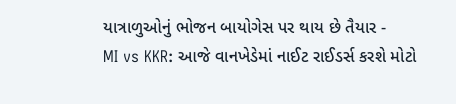યાત્રાળુઓનું ભોજન બાયોગેસ પર થાય છે તૈયાર -
MI vs KKR: આજે વાનખેડેમાં નાઈટ રાઈડર્સ કરશે મોટો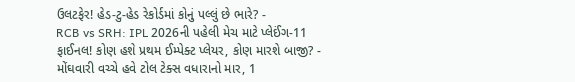ઉલટફેર! હેડ-ટુ-હેડ રેકોર્ડમાં કોનું પલ્લું છે ભારે? -
RCB vs SRH: IPL 2026ની પહેલી મેચ માટે પ્લેઈંગ-11 ફાઈનલ! કોણ હશે પ્રથમ ઈમ્પેક્ટ પ્લેયર, કોણ મારશે બાજી? -
મોંઘવારી વચ્ચે હવે ટોલ ટેક્સ વધારાનો માર, 1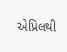એપ્રિલથી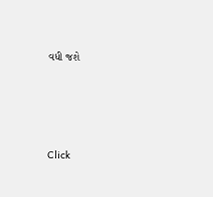વધી જશે






Click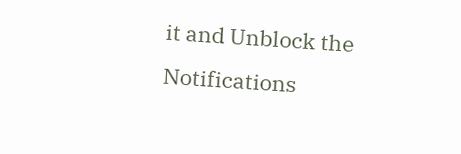it and Unblock the Notifications